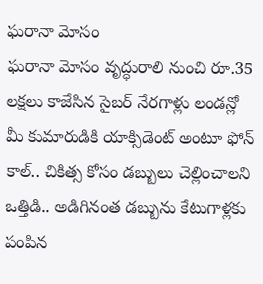ఘరానా మోసం
ఘరానా మోసం వృద్ధురాలి నుంచి రూ.35 లక్షలు కాజేసిన సైబర్ నేరగాళ్లు లండన్లో మీ కుమారుడికి యాక్సిడెంట్ అంటూ ఫోన్ కాల్.. చికిత్స కోసం డబ్బులు చెల్లించాలని ఒత్తిడి.. అడిగినంత డబ్బును కేటుగాళ్లకు పంపిన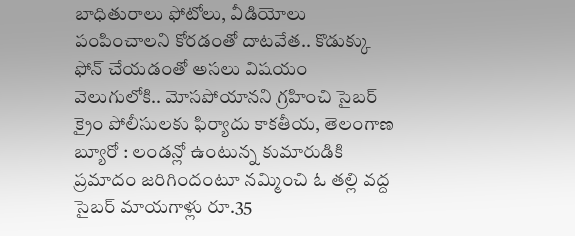బాధితురాలు ఫోటోలు, వీడియోలు పంపించాలని కోరడంతో దాటవేత.. కొడుక్కు ఫోన్ చేయడంతో అసలు విషయం వెలుగులోకి.. మోసపోయానని గ్రహించి సైబర్ క్రైం పోలీసులకు ఫిర్యాదు కాకతీయ, తెలంగాణ బ్యూరో : లండన్లో ఉంటున్న కుమారుడికి ప్రమాదం జరిగిందంటూ నమ్మించి ఓ తల్లి వద్ద సైబర్ మాయగాళ్లు రూ.35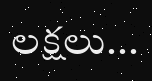లక్షలు...